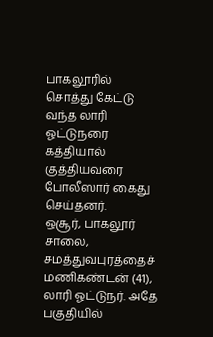பாகலூரில் சொத்து கேட்டு வந்த லாரி ஓட்டுநரை கத்தியால் குத்தியவரை போலீஸார் கைது செய்தனர்.
ஒசூர், பாகலூர் சாலை, சமத்துவபுரத்தைச் மணிகண்டன் (41), லாரி ஓட்டுநர். அதே பகுதியில்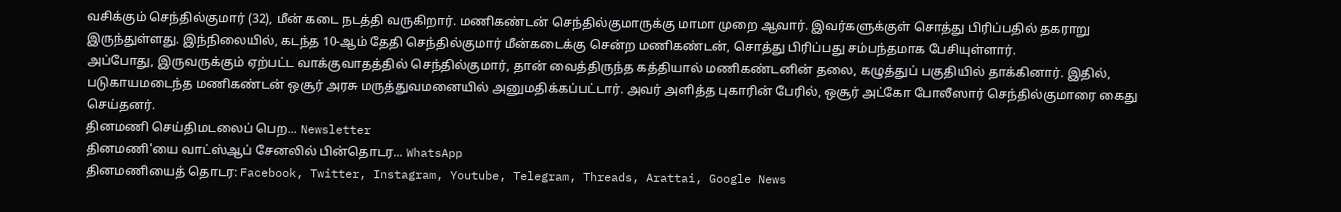வசிக்கும் செந்தில்குமார் (32), மீன் கடை நடத்தி வருகிறார். மணிகண்டன் செந்தில்குமாருக்கு மாமா முறை ஆவார். இவர்களுக்குள் சொத்து பிரிப்பதில் தகராறு இருந்துள்ளது. இந்நிலையில், கடந்த 10-ஆம் தேதி செந்தில்குமார் மீன்கடைக்கு சென்ற மணிகண்டன், சொத்து பிரிப்பது சம்பந்தமாக பேசியுள்ளார்.
அப்போது, இருவருக்கும் ஏற்பட்ட வாக்குவாதத்தில் செந்தில்குமார், தான் வைத்திருந்த கத்தியால் மணிகண்டனின் தலை, கழுத்துப் பகுதியில் தாக்கினார். இதில், படுகாயமடைந்த மணிகண்டன் ஒசூர் அரசு மருத்துவமனையில் அனுமதிக்கப்பட்டார். அவர் அளித்த புகாரின் பேரில், ஒசூர் அட்கோ போலீஸார் செந்தில்குமாரை கைது செய்தனர்.
தினமணி செய்திமடலைப் பெற... Newsletter
தினமணி'யை வாட்ஸ்ஆப் சேனலில் பின்தொடர... WhatsApp
தினமணியைத் தொடர: Facebook, Twitter, Instagram, Youtube, Telegram, Threads, Arattai, Google News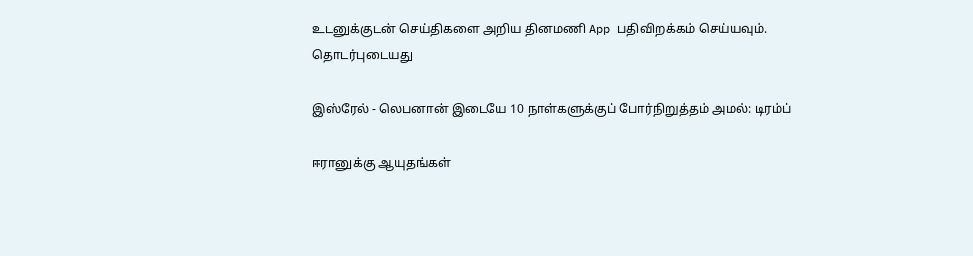உடனுக்குடன் செய்திகளை அறிய தினமணி App பதிவிறக்கம் செய்யவும்.
தொடர்புடையது

இஸ்ரேல் - லெபனான் இடையே 10 நாள்களுக்குப் போர்நிறுத்தம் அமல்: டிரம்ப்

ஈரானுக்கு ஆயுதங்கள்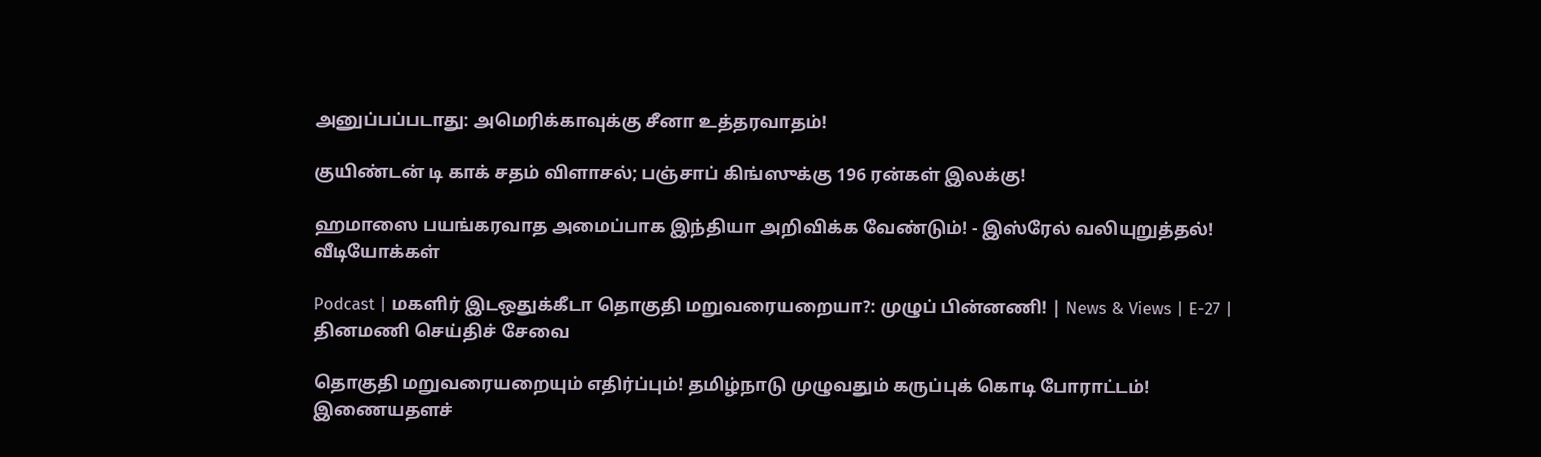அனுப்பப்படாது: அமெரிக்காவுக்கு சீனா உத்தரவாதம்!

குயிண்டன் டி காக் சதம் விளாசல்; பஞ்சாப் கிங்ஸுக்கு 196 ரன்கள் இலக்கு!

ஹமாஸை பயங்கரவாத அமைப்பாக இந்தியா அறிவிக்க வேண்டும்! - இஸ்ரேல் வலியுறுத்தல்!
வீடியோக்கள்

Podcast | மகளிர் இடஒதுக்கீடா தொகுதி மறுவரையறையா?: முழுப் பின்னணி! | News & Views | E-27 |
தினமணி செய்திச் சேவை

தொகுதி மறுவரையறையும் எதிர்ப்பும்! தமிழ்நாடு முழுவதும் கருப்புக் கொடி போராட்டம்!
இணையதளச்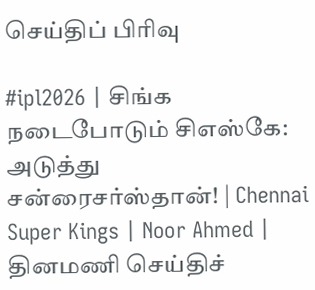செய்திப் பிரிவு

#ipl2026 | சிங்க நடைபோடும் சிஎஸ்கே: அடுத்து சன்ரைசர்ஸ்தான்! | Chennai Super Kings | Noor Ahmed |
தினமணி செய்திச்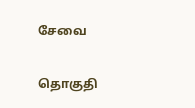சேவை

தொகுதி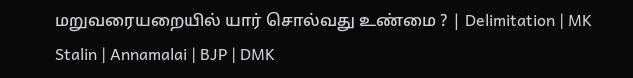மறுவரையறையில் யார் சொல்வது உண்மை ? | Delimitation | MK Stalin | Annamalai | BJP | DMK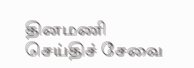தினமணி செய்திச் சேவை